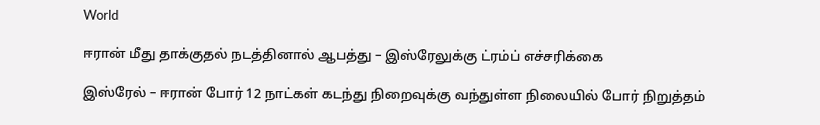World

ஈரான் மீது தாக்குதல் நடத்தினால் ஆபத்து – இஸ்ரேலுக்கு ட்ரம்ப் எச்சரிக்கை

இஸ்ரேல் – ஈரான் போர் 12 நாட்கள் கடந்து நிறைவுக்கு வந்துள்ள நிலையில் போர் நிறுத்தம்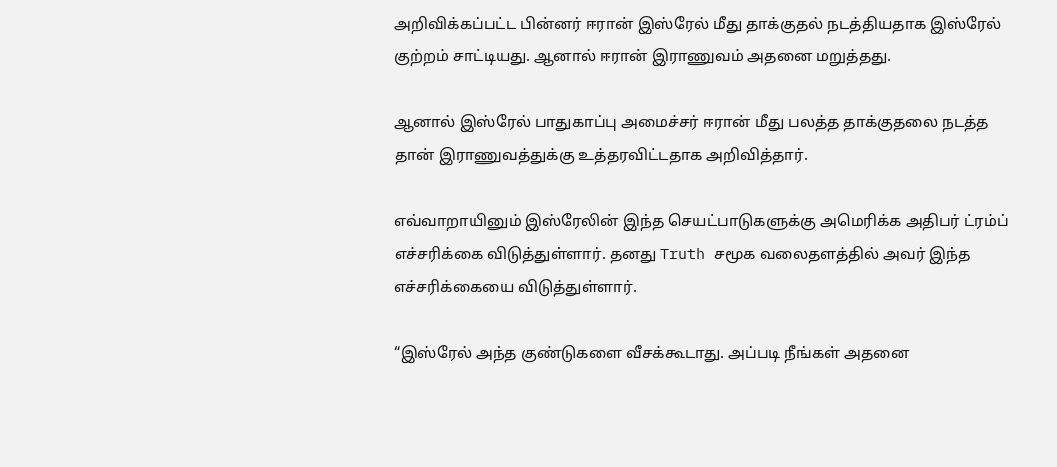அறிவிக்கப்பட்ட பின்னர் ஈரான் இஸ்ரேல் மீது தாக்குதல் நடத்தியதாக இஸ்ரேல் குற்றம் சாட்டியது. ஆனால் ஈரான் இராணுவம் அதனை மறுத்தது.

ஆனால் இஸ்ரேல் பாதுகாப்பு அமைச்சர் ஈரான் மீது பலத்த தாக்குதலை நடத்த தான் இராணுவத்துக்கு உத்தரவிட்டதாக அறிவித்தார்.

எவ்வாறாயினும் இஸ்ரேலின் இந்த செயட்பாடுகளுக்கு அமெரிக்க அதிபர் ட்ரம்ப் எச்சரிக்கை விடுத்துள்ளார். தனது Truth சமூக வலைதளத்தில் அவர் இந்த எச்சரிக்கையை விடுத்துள்ளார்.

“இஸ்ரேல் அந்த குண்டுகளை வீசக்கூடாது. அப்படி நீங்கள் அதனை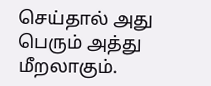செய்தால் அது பெரும் அத்து மீறலாகும்.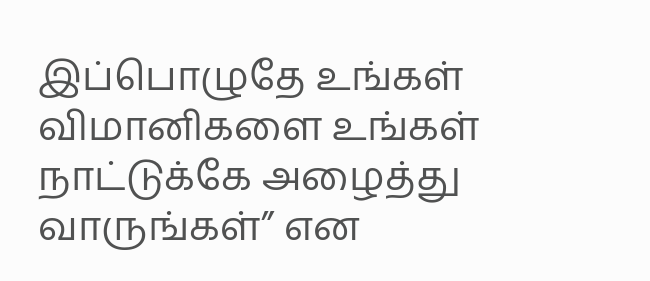இப்பொழுதே உங்கள் விமானிகளை உங்கள் நாட்டுக்கே அழைத்து வாருங்கள்” என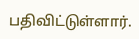பதிவிட்டுள்ளார்.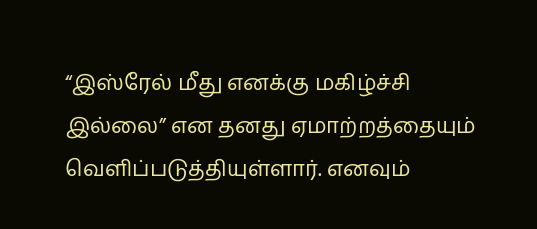“இஸ்ரேல் மீது எனக்கு மகிழ்ச்சி இல்லை” என தனது ஏமாற்றத்தையும் வெளிப்படுத்தியுள்ளார். எனவும்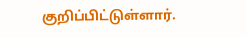குறிப்பிட்டுள்ளார்.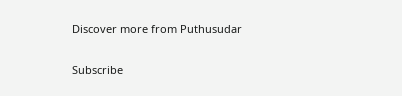Discover more from Puthusudar

Subscribe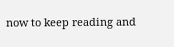now to keep reading and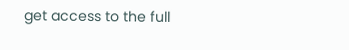get access to the full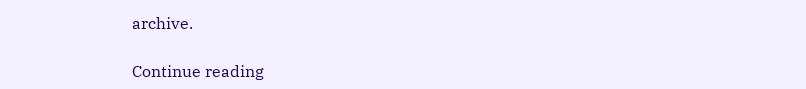archive.

Continue reading